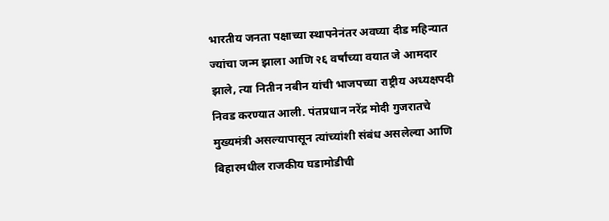भारतीय जनता पक्षाच्या स्थापनेनंतर अवघ्या दीड महिन्यात ज्यांचा जन्म झाला आणि २६ वर्षांच्या वयात जे आमदार झाले, त्या नितीन नबीन यांची भाजपच्या राष्ट्रीय अध्यक्षपदी निवड करण्यात आली. पंतप्रधान नरेंद्र मोदी गुजरातचे मुख्यमंत्री असल्यापासून त्यांच्यांशी संबंध असलेल्या आणि बिहारमधील राजकीय घडामोडीची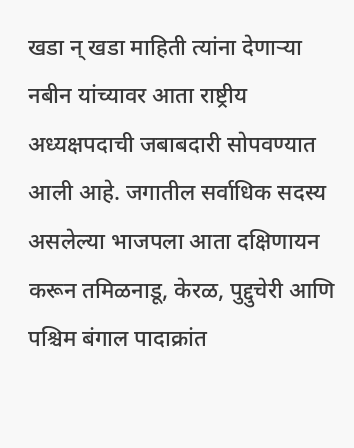खडा न् खडा माहिती त्यांना देणाऱ्या नबीन यांच्यावर आता राष्ट्रीय अध्यक्षपदाची जबाबदारी सोपवण्यात आली आहे. जगातील सर्वाधिक सदस्य असलेल्या भाजपला आता दक्षिणायन करून तमिळनाडू, केरळ, पुद्दुचेरी आणि पश्चिम बंगाल पादाक्रांत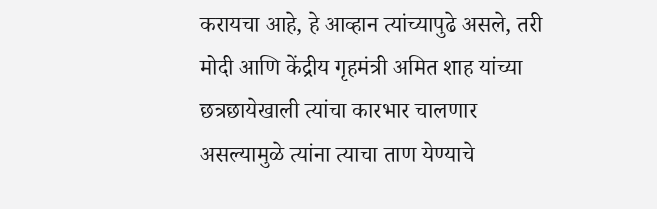करायचा आहे, हे आव्हान त्यांच्यापुढे असले, तरी मोदी आणि केंद्रीय गृहमंत्री अमित शाह यांच्या छत्रछायेखाली त्यांचा कारभार चालणार असल्यामुळे त्यांना त्याचा ताण येण्याचे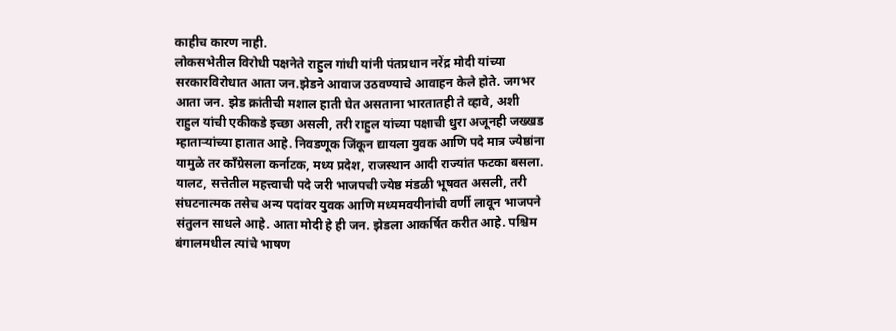काहीच कारण नाही.
लोकसभेतील विरोधी पक्षनेते राहुल गांधी यांनी पंतप्रधान नरेंद्र मोदी यांच्या सरकारविरोधात आता जन.झेडने आवाज उठवण्याचे आवाहन केले होते. जगभर आता जन. झेड क्रांतीची मशाल हाती घेत असताना भारतातही ते व्हावे, अशी राहुल यांची एकीकडे इच्छा असली, तरी राहुल यांच्या पक्षाची धुरा अजूनही जख्खड म्हाताऱ्यांच्या हातात आहे. निवडणूक जिंकून द्यायला युवक आणि पदे मात्र ज्येष्ठांना यामुळे तर काँग्रेसला कर्नाटक, मध्य प्रदेश, राजस्थान आदी राज्यांत फटका बसला. यालट, सत्तेतील महत्त्वाची पदे जरी भाजपची ज्येष्ठ मंडळी भूषवत असली, तरी संघटनात्मक तसेच अन्य पदांवर युवक आणि मध्यमवयीनांची वर्णी लावून भाजपने संतुलन साधले आहे. आता मोदी हे ही जन. झेडला आकर्षित करीत आहे. पश्चिम बंगालमधील त्यांचे भाषण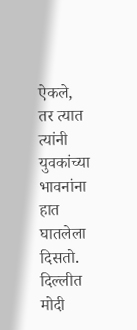ऐकले, तर त्यात त्यांनी युवकांच्या भावनांना हात घातलेला दिसतो. दिल्लीत मोदी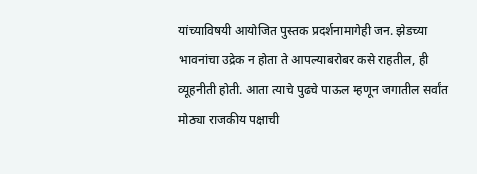यांच्याविषयी आयोजित पुस्तक प्रदर्शनामागेही जन. झेडच्या भावनांचा उद्रेक न होता ते आपल्याबरोबर कसे राहतील, ही व्यूहनीती होती. आता त्याचे पुढचे पाऊल म्हणून जगातील सर्वांत मोठ्या राजकीय पक्षाची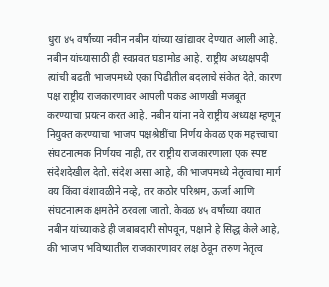धुरा ४५ वर्षांच्या नवीन नबीन यांच्या खांद्यावर देण्यात आली आहे.
नबीन यांच्यासाठी ही स्वप्नवत घडामोड आहे. राष्ट्रीय अध्यक्षपदी त्यांची बढती भाजपमध्ये एका पिढीतील बदलाचे संकेत देते. कारण पक्ष राष्ट्रीय राजकारणावर आपली पकड आणखी मजबूत करण्याचा प्रयत्न करत आहे. नबीन यांना नवे राष्ट्रीय अध्यक्ष म्हणून नियुक्त करण्याचा भाजप पक्षश्रेष्ठींचा निर्णय केवळ एक महत्त्वाचा संघटनात्मक निर्णयच नाही, तर राष्ट्रीय राजकारणाला एक स्पष्ट संदेशदेखील देतो. संदेश असा आहे, की भाजपमध्ये नेतृत्वाचा मार्ग वय किंवा वंशावळीने नव्हे, तर कठोर परिश्रम, ऊर्जा आणि संघटनात्मक क्षमतेने ठरवला जातो. केवळ ४५ वर्षांच्या वयात नबीन यांच्याकडे ही जबाबदारी सोपवून, पक्षाने हे सिद्ध केले आहे, की भाजप भविष्यातील राजकारणावर लक्ष ठेवून तरुण नेतृत्व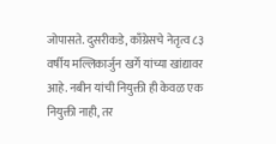जोपासते. दुसरीकडे, काँग्रेसचे नेतृत्व ८३ वर्षीय मल्लिकार्जुन खर्गे यांच्या खांद्यावर आहे. नबीन यांची नियुक्ती ही केवळ एक नियुक्ती नाही, तर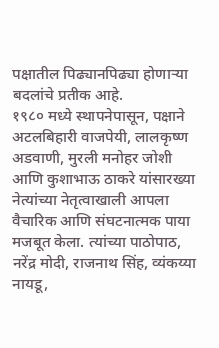पक्षातील पिढ्यानपिढ्या होणाऱ्या बदलांचे प्रतीक आहे.
१९८० मध्ये स्थापनेपासून, पक्षाने अटलबिहारी वाजपेयी, लालकृष्ण अडवाणी, मुरली मनोहर जोशी आणि कुशाभाऊ ठाकरे यांसारख्या नेत्यांच्या नेतृत्वाखाली आपला वैचारिक आणि संघटनात्मक पाया मजबूत केला. त्यांच्या पाठोपाठ, नरेंद्र मोदी, राजनाथ सिंह, व्यंकय्या नायडू,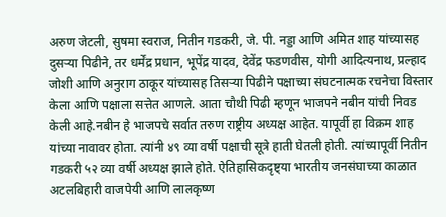अरुण जेटली, सुषमा स्वराज, नितीन गडकरी, जे. पी. नड्डा आणि अमित शाह यांच्यासह दुसऱ्या पिढीने, तर धर्मेंद्र प्रधान, भूपेंद्र यादव, देवेंद्र फडणवीस, योगी आदित्यनाथ, प्रल्हाद जोशी आणि अनुराग ठाकूर यांच्यासह तिसऱ्या पिढीने पक्षाच्या संघटनात्मक रचनेचा विस्तार केला आणि पक्षाला सत्तेत आणले. आता चौथी पिढी म्हणून भाजपने नबीन यांची निवड केली आहे.नबीन हे भाजपचे सर्वात तरुण राष्ट्रीय अध्यक्ष आहेत. यापूर्वी हा विक्रम शाह यांच्या नावावर होता. त्यांनी ४९ व्या वर्षी पक्षाची सूत्रे हाती घेतली होती. त्यांच्यापूर्वी नितीन गडकरी ५२ व्या वर्षी अध्यक्ष झाले होते. ऐतिहासिकदृष्ट्या भारतीय जनसंघाच्या काळात अटलबिहारी वाजपेयी आणि लालकृष्ण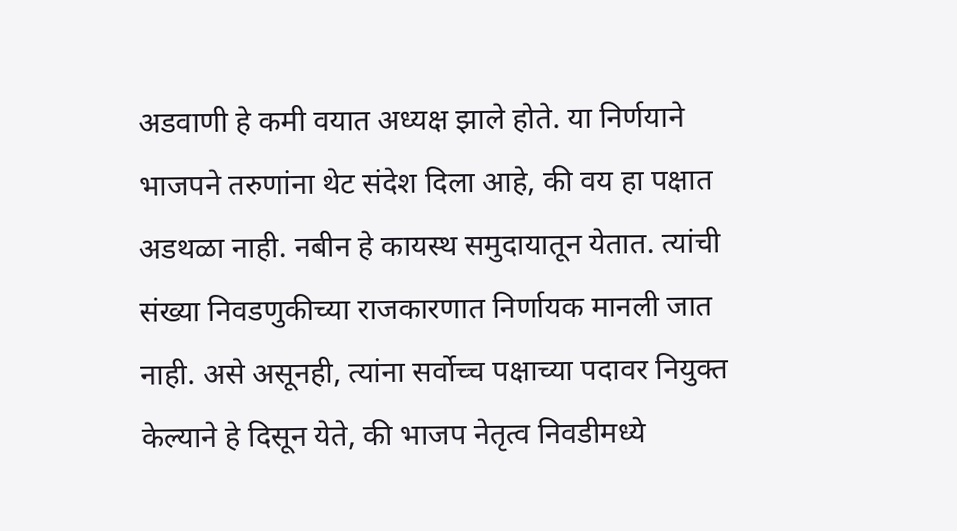अडवाणी हे कमी वयात अध्यक्ष झाले होते. या निर्णयाने भाजपने तरुणांना थेट संदेश दिला आहे, की वय हा पक्षात अडथळा नाही. नबीन हे कायस्थ समुदायातून येतात. त्यांची संख्या निवडणुकीच्या राजकारणात निर्णायक मानली जात नाही. असे असूनही, त्यांना सर्वोच्च पक्षाच्या पदावर नियुक्त केल्याने हे दिसून येते, की भाजप नेतृत्व निवडीमध्ये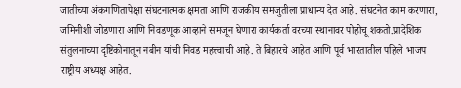जातीच्या अंकगणितापेक्षा संघटनात्मक क्षमता आणि राजकीय समजुतीला प्राधान्य देत आहे. संघटनेत काम करणारा, जमिनीशी जोडणारा आणि निवडणूक आव्हाने समजून घेणारा कार्यकर्ता वरच्या स्थानावर पोहोचू शकतो.प्रादेशिक संतुलनाच्या दृष्टिकोनातून नबीन यांची निवड महत्त्वाची आहे. ते बिहारचे आहेत आणि पूर्व भारतातील पहिले भाजप राष्ट्रीय अध्यक्ष आहेत.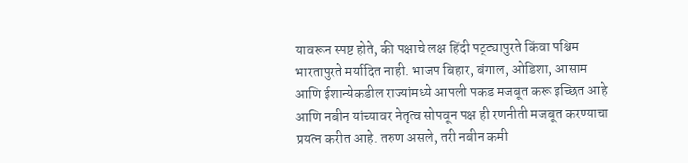यावरून स्पष्ट होते, की पक्षाचे लक्ष हिंदी पट्ट्यापुरते किंवा पश्चिम भारतापुरते मर्यादित नाही. भाजप बिहार, बंगाल, ओडिशा, आसाम आणि ईशान्येकडील राज्यांमध्ये आपली पकड मजबूत करू इच्छित आहे आणि नबीन यांच्यावर नेतृत्व सोपवून पक्ष ही रणनीती मजबूत करण्याचा प्रयत्न करीत आहे. तरुण असले, तरी नबीन कमी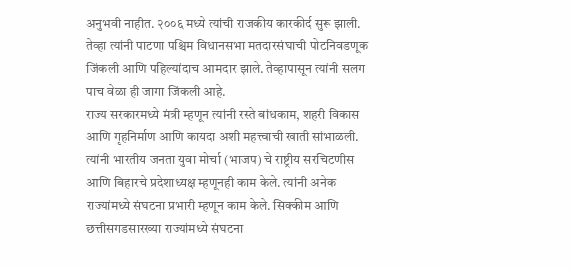अनुभवी नाहीत. २००६ मध्ये त्यांची राजकीय कारकीर्द सुरू झाली. तेव्हा त्यांनी पाटणा पश्चिम विधानसभा मतदारसंघाची पोटनिवडणूक जिंकली आणि पहिल्यांदाच आमदार झाले. तेव्हापासून त्यांनी सलग पाच वेळा ही जागा जिंकली आहे.
राज्य सरकारमध्ये मंत्री म्हणून त्यांनी रस्ते बांधकाम, शहरी विकास आणि गृहनिर्माण आणि कायदा अशी महत्त्वाची खाती सांभाळली. त्यांनी भारतीय जनता युवा मोर्चा (भाजप) चे राष्ट्रीय सरचिटणीस आणि बिहारचे प्रदेशाध्यक्ष म्हणूनही काम केले. त्यांनी अनेक राज्यांमध्ये संघटना प्रभारी म्हणून काम केले. सिक्कीम आणि छत्तीसगडसारख्या राज्यांमध्ये संघटना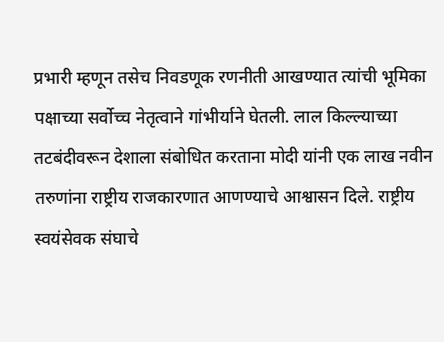प्रभारी म्हणून तसेच निवडणूक रणनीती आखण्यात त्यांची भूमिका पक्षाच्या सर्वोच्च नेतृत्वाने गांभीर्याने घेतली. लाल किल्ल्याच्या तटबंदीवरून देशाला संबोधित करताना मोदी यांनी एक लाख नवीन तरुणांना राष्ट्रीय राजकारणात आणण्याचे आश्वासन दिले. राष्ट्रीय स्वयंसेवक संघाचे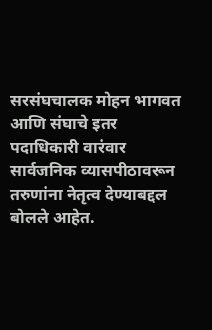सरसंघचालक मोहन भागवत आणि संघाचे इतर पदाधिकारी वारंवार सार्वजनिक व्यासपीठावरून तरुणांना नेतृत्व देण्याबद्दल बोलले आहेत.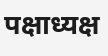पक्षाध्यक्ष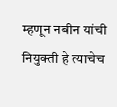म्हणून नबीन यांची नियुक्ती हे त्याचेच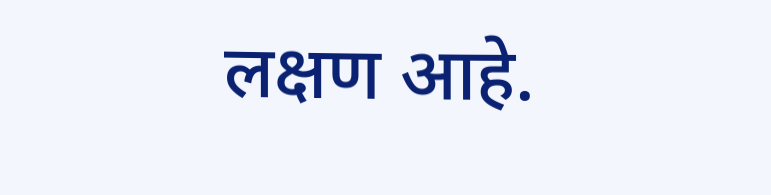लक्षण आहे.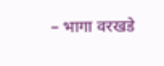– भागा वरखडे